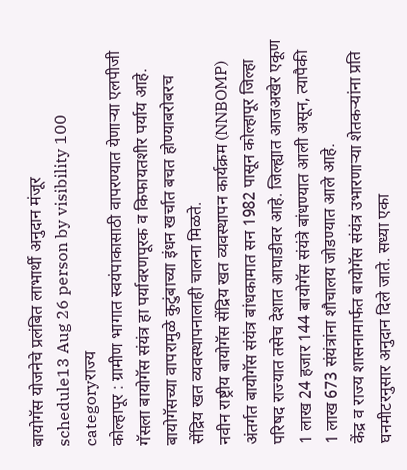बायोगॅस योजनेचे प्रलंबित लाभार्थी अनुदान मंजूर
schedule13 Aug 26 person by visibility 100 categoryराज्य
कोल्हापूर : ग्रामीण भागात स्वयंपाकासाठी वापरण्यात येणाऱ्या एलपीजी गॅसला बायोगॅस संयंत्र हा पर्यावरणपूरक व किफायतशीर पर्याय आहे. बायोगॅसच्या वापरामुळे कुटुंबाच्या इंधन खर्चात बचत होण्याबरोबरच सेंद्रिय खत व्यवस्थापनालाही चालना मिळते.
नवीन राष्ट्रीय बायोगॅस सेंद्रिय खत व्यवस्थापन कार्यक्रम (NNBOMP) अंतर्गत बायोगॅस संयंत्र बांधकामात सन 1982 पासून कोल्हापूर जिल्हा परिषद राज्यात तसेच देशात आघाडीवर आहे. जिल्ह्यात आजअखेर एकूण 1 लाख 24 हजार 144 बायोगॅस संयंत्रे बांधण्यात आली असून, त्यापैकी 1 लाख 673 संयंत्रांना शौचालय जोडण्यात आले आहे.
केंद्र व राज्य शासनामार्फत बायोगॅस संयंत्र उभारणाऱ्या शेतकऱ्यांना प्रति घनमीटरनुसार अनुदान दिले जाते. सध्या एका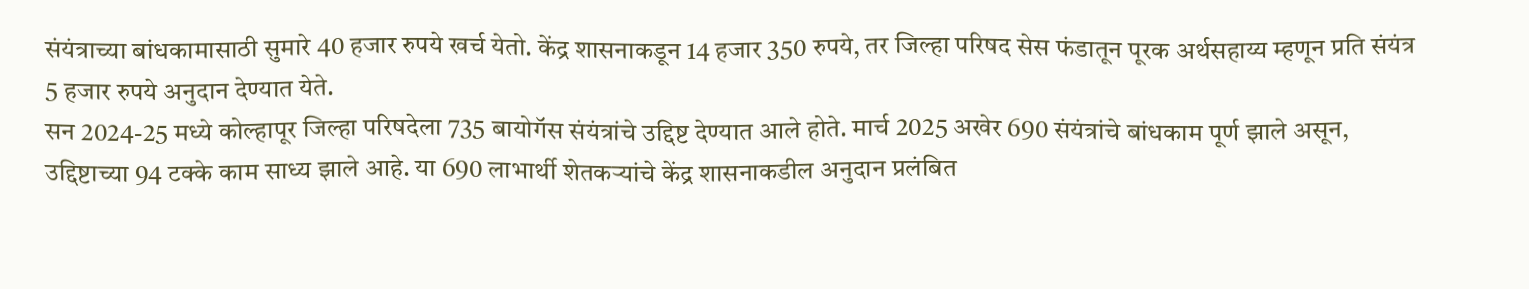संयंत्राच्या बांधकामासाठी सुमारे 40 हजार रुपये खर्च येतो. केंद्र शासनाकडून 14 हजार 350 रुपये, तर जिल्हा परिषद सेस फंडातून पूरक अर्थसहाय्य म्हणून प्रति संयंत्र 5 हजार रुपये अनुदान देण्यात येते.
सन 2024-25 मध्ये कोल्हापूर जिल्हा परिषदेला 735 बायोगॅस संयंत्रांचे उद्दिष्ट देण्यात आले होते. मार्च 2025 अखेर 690 संयंत्रांचे बांधकाम पूर्ण झाले असून, उद्दिष्टाच्या 94 टक्के काम साध्य झाले आहे. या 690 लाभार्थी शेतकऱ्यांचे केंद्र शासनाकडील अनुदान प्रलंबित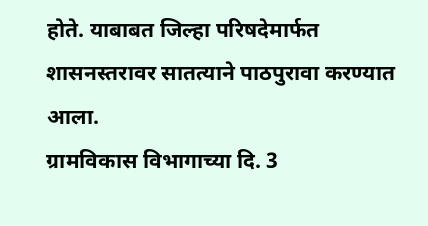होते. याबाबत जिल्हा परिषदेमार्फत शासनस्तरावर सातत्याने पाठपुरावा करण्यात आला.
ग्रामविकास विभागाच्या दि. 3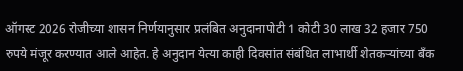ऑगस्ट 2026 रोजीच्या शासन निर्णयानुसार प्रलंबित अनुदानापोटी 1 कोटी 30 लाख 32 हजार 750 रुपये मंजूर करण्यात आले आहेत. हे अनुदान येत्या काही दिवसांत संबंधित लाभार्थी शेतकऱ्यांच्या बँक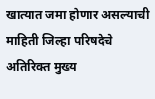खात्यात जमा होणार असल्याची माहिती जिल्हा परिषदेचे अतिरिक्त मुख्य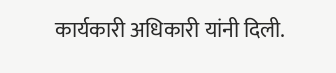कार्यकारी अधिकारी यांनी दिली.